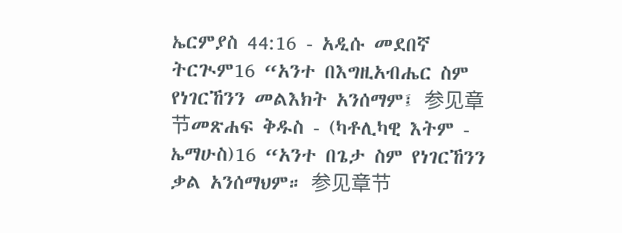ኤርምያስ 44:16 - አዲሱ መደበኛ ትርጒም16 “አንተ በእግዚአብሔር ስም የነገርኸንን መልእክት አንሰማም፤ 参见章节መጽሐፍ ቅዱስ - (ካቶሊካዊ እትም - ኤማሁስ)16 “አንተ በጌታ ስም የነገርኸንን ቃል አንሰማህም። 参见章节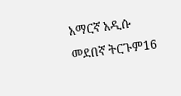አማርኛ አዲሱ መደበኛ ትርጉም16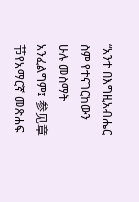“አንተ በእግዚአብሔር ስም የተናገርከውን ሁሉ መስማት አንፈልግም፤ 参见章节የአማርኛ መጽሐፍ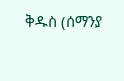ቅዱስ (ሰማንያ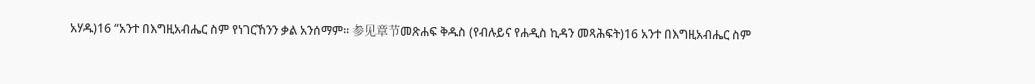አሃዱ)16 “አንተ በእግዚአብሔር ስም የነገርኸንን ቃል አንሰማም። 参见章节መጽሐፍ ቅዱስ (የብሉይና የሐዲስ ኪዳን መጻሕፍት)16 አንተ በእግዚአብሔር ስም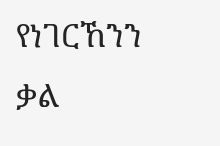የነገርኸንን ቃል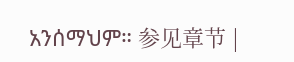አንሰማህም። 参见章节 |